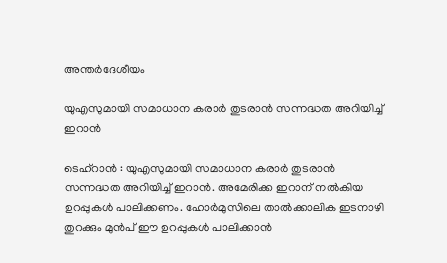അന്തർദേശീയം

യുഎസുമായി സമാധാന കരാര്‍ തുടരാന്‍ സന്നദ്ധത അറിയിച്ച് ഇറാന്‍

ടെഹ്‌റാന്‍ : യുഎസുമായി സമാധാന കരാര്‍ തുടരാന്‍ സന്നദ്ധത അറിയിച്ച് ഇറാന്‍. അമേരിക്ക ഇറാന് നല്‍കിയ ഉറപ്പുകള്‍ പാലിക്കണം. ഹോര്‍മുസിലെ താല്‍ക്കാലിക ഇടനാഴി തുറക്കും മുന്‍പ് ഈ ഉറപ്പുകള്‍ പാലിക്കാന്‍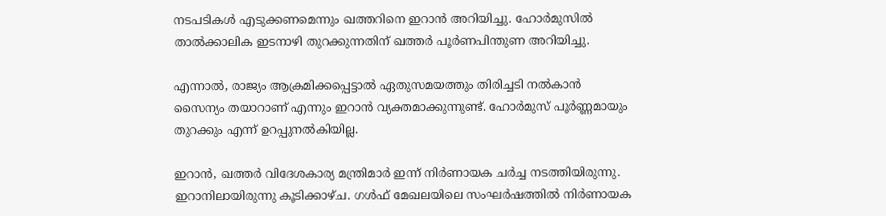നടപടികള്‍ എടുക്കണമെന്നും ഖത്തറിനെ ഇറാന്‍ അറിയിച്ചു. ഹോര്‍മുസില്‍ താല്‍ക്കാലിക ഇടനാഴി തുറക്കുന്നതിന് ഖത്തര്‍ പൂര്‍ണപിന്തുണ അറിയിച്ചു.

എന്നാല്‍, രാജ്യം ആക്രമിക്കപ്പെട്ടാല്‍ ഏതുസമയത്തും തിരിച്ചടി നല്‍കാന്‍ സൈന്യം തയാറാണ് എന്നും ഇറാന്‍ വ്യക്തമാക്കുന്നുണ്ട്. ഹോര്‍മുസ് പൂര്‍ണ്ണമായും തുറക്കും എന്ന് ഉറപ്പുനല്‍കിയില്ല.

ഇറാന്‍, ഖത്തര്‍ വിദേശകാര്യ മന്ത്രിമാര്‍ ഇന്ന് നിര്‍ണായക ചര്‍ച്ച നടത്തിയിരുന്നു. ഇറാനിലായിരുന്നു കൂടിക്കാഴ്ച. ഗള്‍ഫ് മേഖലയിലെ സംഘര്‍ഷത്തില്‍ നിര്‍ണായക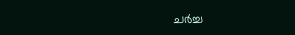ചര്‍ച്ച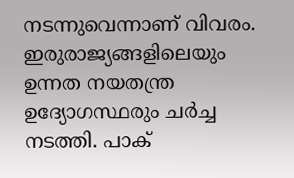നടന്നുവെന്നാണ് വിവരം. ഇരുരാജ്യങ്ങളിലെയും ഉന്നത നയതന്ത്ര ഉദ്യോഗസ്ഥരും ചര്‍ച്ച നടത്തി. പാക്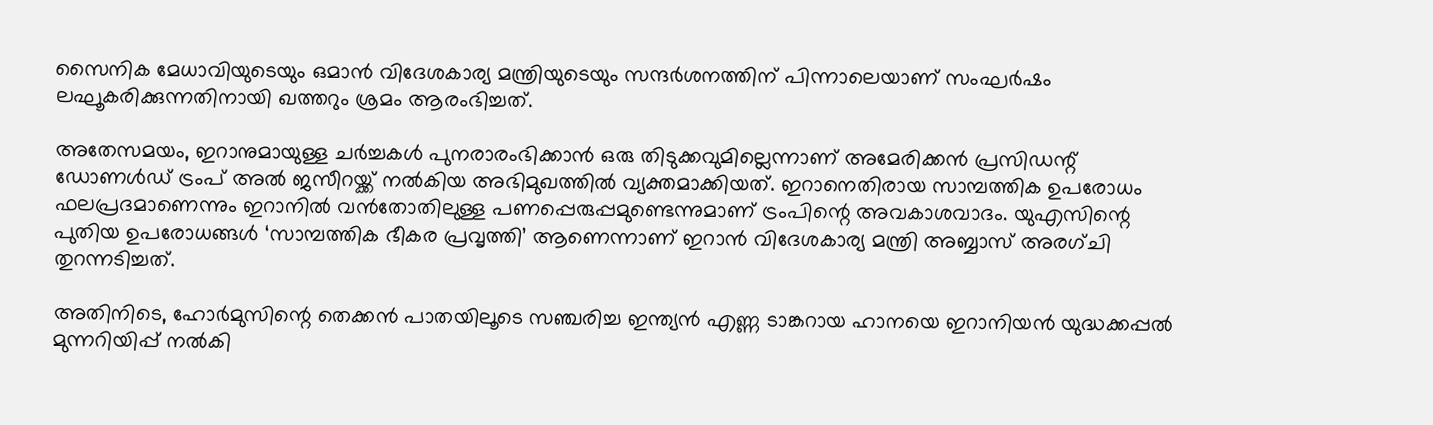സൈനിക മേധാവിയുടെയും ഒമാന്‍ വിദേശകാര്യ മന്ത്രിയുടെയും സന്ദര്‍ശനത്തിന് പിന്നാലെയാണ് സംഘര്‍ഷം ലഘൂകരിക്കുന്നതിനായി ഖത്തറും ശ്രമം ആരംഭിച്ചത്.

അതേസമയം, ഇറാനുമായുള്ള ചര്‍ച്ചകള്‍ പുനരാരംഭിക്കാന്‍ ഒരു തിടുക്കവുമില്ലെന്നാണ് അമേരിക്കന്‍ പ്രസിഡന്റ് ഡോണള്‍ഡ് ട്രംപ് അല്‍ ജസീറയ്ക്ക് നല്‍കിയ അഭിമുഖത്തില്‍ വ്യക്തമാക്കിയത്. ഇറാനെതിരായ സാമ്പത്തിക ഉപരോധം ഫലപ്രദമാണെന്നും ഇറാനില്‍ വന്‍തോതിലുള്ള പണപ്പെരുപ്പമുണ്ടെന്നുമാണ് ട്രംപിന്റെ അവകാശവാദം. യുഎസിന്റെ പുതിയ ഉപരോധങ്ങള്‍ ‘സാമ്പത്തിക ഭീകര പ്രവൃത്തി’ ആണെന്നാണ് ഇറാന്‍ വിദേശകാര്യ മന്ത്രി അബ്ബാസ് അരഗ്ചി തുറന്നടിച്ചത്.

അതിനിടെ, ഹോര്‍മുസിന്റെ തെക്കന്‍ പാതയിലൂടെ സഞ്ചരിച്ച ഇന്ത്യന്‍ എണ്ണ ടാങ്കറായ ഹാനയെ ഇറാനിയന്‍ യുദ്ധക്കപ്പല്‍ മുന്നറിയിപ്പ് നല്‍കി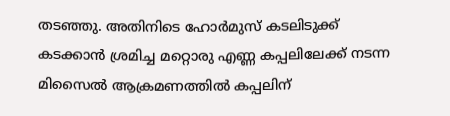തടഞ്ഞു. അതിനിടെ ഹോര്‍മുസ് കടലിടുക്ക് കടക്കാന്‍ ശ്രമിച്ച മറ്റൊരു എണ്ണ കപ്പലിലേക്ക് നടന്ന മിസൈല്‍ ആക്രമണത്തില്‍ കപ്പലിന്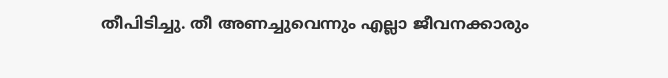തീപിടിച്ചു. തീ അണച്ചുവെന്നും എല്ലാ ജീവനക്കാരും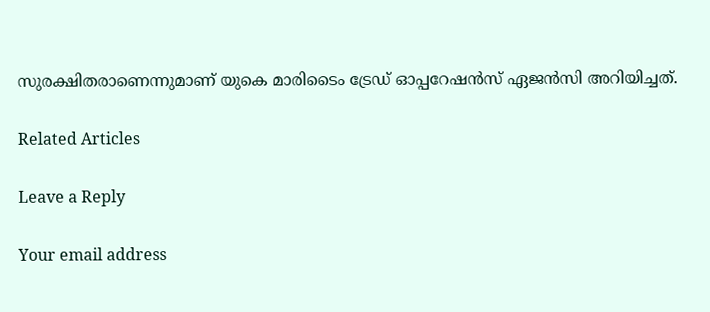സുരക്ഷിതരാണെന്നുമാണ് യുകെ മാരിടൈം ട്രേഡ് ഓപ്പറേഷന്‍സ് ഏജന്‍സി അറിയിച്ചത്.

Related Articles

Leave a Reply

Your email address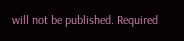will not be published. Required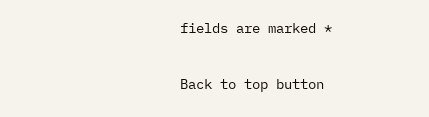fields are marked *

Back to top button